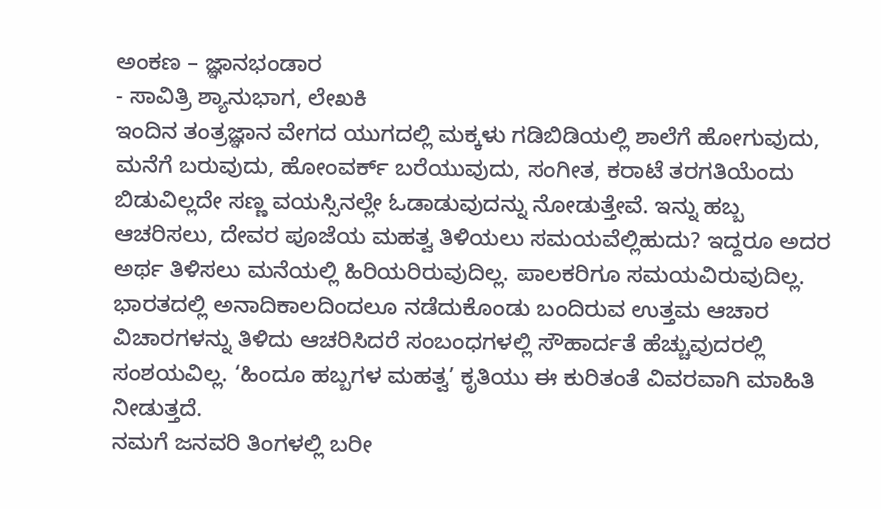ಅಂಕಣ – ಜ್ಞಾನಭಂಡಾರ
- ಸಾವಿತ್ರಿ ಶ್ಯಾನುಭಾಗ, ಲೇಖಕಿ
ಇಂದಿನ ತಂತ್ರಜ್ಞಾನ ವೇಗದ ಯುಗದಲ್ಲಿ ಮಕ್ಕಳು ಗಡಿಬಿಡಿಯಲ್ಲಿ ಶಾಲೆಗೆ ಹೋಗುವುದು, ಮನೆಗೆ ಬರುವುದು, ಹೋಂವರ್ಕ್ ಬರೆಯುವುದು, ಸಂಗೀತ, ಕರಾಟೆ ತರಗತಿಯೆಂದು ಬಿಡುವಿಲ್ಲದೇ ಸಣ್ಣ ವಯಸ್ಸಿನಲ್ಲೇ ಓಡಾಡುವುದನ್ನು ನೋಡುತ್ತೇವೆ. ಇನ್ನು ಹಬ್ಬ ಆಚರಿಸಲು, ದೇವರ ಪೂಜೆಯ ಮಹತ್ವ ತಿಳಿಯಲು ಸಮಯವೆಲ್ಲಿಹುದು? ಇದ್ದರೂ ಅದರ ಅರ್ಥ ತಿಳಿಸಲು ಮನೆಯಲ್ಲಿ ಹಿರಿಯರಿರುವುದಿಲ್ಲ. ಪಾಲಕರಿಗೂ ಸಮಯವಿರುವುದಿಲ್ಲ. ಭಾರತದಲ್ಲಿ ಅನಾದಿಕಾಲದಿಂದಲೂ ನಡೆದುಕೊಂಡು ಬಂದಿರುವ ಉತ್ತಮ ಆಚಾರ ವಿಚಾರಗಳನ್ನು ತಿಳಿದು ಆಚರಿಸಿದರೆ ಸಂಬಂಧಗಳಲ್ಲಿ ಸೌಹಾರ್ದತೆ ಹೆಚ್ಚುವುದರಲ್ಲಿ ಸಂಶಯವಿಲ್ಲ. ‘ಹಿಂದೂ ಹಬ್ಬಗಳ ಮಹತ್ವ’ ಕೃತಿಯು ಈ ಕುರಿತಂತೆ ವಿವರವಾಗಿ ಮಾಹಿತಿ ನೀಡುತ್ತದೆ.
ನಮಗೆ ಜನವರಿ ತಿಂಗಳಲ್ಲಿ ಬರೀ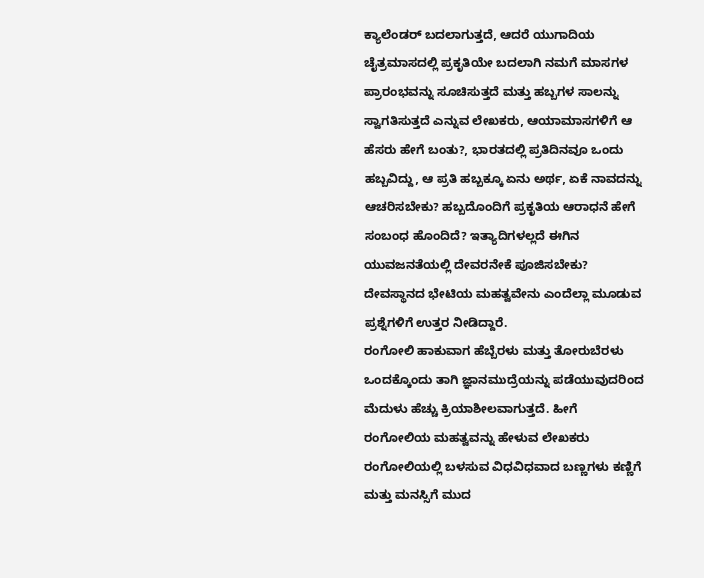ಕ್ಯಾಲೆಂಡರ್ ಬದಲಾಗುತ್ತದೆ, ಆದರೆ ಯುಗಾದಿಯ ಚೈತ್ರಮಾಸದಲ್ಲಿ ಪ್ರಕೃತಿಯೇ ಬದಲಾಗಿ ನಮಗೆ ಮಾಸಗಳ ಪ್ರಾರಂಭವನ್ನು ಸೂಚಿಸುತ್ತದೆ ಮತ್ತು ಹಬ್ಬಗಳ ಸಾಲನ್ನು ಸ್ವಾಗತಿಸುತ್ತದೆ ಎನ್ನುವ ಲೇಖಕರು, ಆಯಾಮಾಸಗಳಿಗೆ ಆ ಹೆಸರು ಹೇಗೆ ಬಂತು?, ಭಾರತದಲ್ಲಿ ಪ್ರತಿದಿನವೂ ಒಂದು ಹಬ್ಬವಿದ್ದು, ಆ ಪ್ರತಿ ಹಬ್ಬಕ್ಕೂ ಏನು ಅರ್ಥ, ಏಕೆ ನಾವದನ್ನು ಆಚರಿಸಬೇಕು? ಹಬ್ಬದೊಂದಿಗೆ ಪ್ರಕೃತಿಯ ಆರಾಧನೆ ಹೇಗೆ ಸಂಬಂಧ ಹೊಂದಿದೆ? ಇತ್ಯಾದಿಗಳಲ್ಲದೆ ಈಗಿನ ಯುವಜನತೆಯಲ್ಲಿ ದೇವರನೇಕೆ ಪೂಜಿಸಬೇಕು? ದೇವಸ್ಥಾನದ ಭೇಟಿಯ ಮಹತ್ವವೇನು ಎಂದೆಲ್ಲಾ ಮೂಡುವ ಪ್ರಶ್ನೆಗಳಿಗೆ ಉತ್ತರ ನೀಡಿದ್ದಾರೆ.
ರಂಗೋಲಿ ಹಾಕುವಾಗ ಹೆಬ್ಬೆರಳು ಮತ್ತು ತೋರುಬೆರಳು ಒಂದಕ್ಕೊಂದು ತಾಗಿ ಜ್ಞಾನಮುದ್ರೆಯನ್ನು ಪಡೆಯುವುದರಿಂದ ಮೆದುಳು ಹೆಚ್ಚು ಕ್ರಿಯಾಶೀಲವಾಗುತ್ತದೆ. ಹೀಗೆ ರಂಗೋಲಿಯ ಮಹತ್ವವನ್ನು ಹೇಳುವ ಲೇಖಕರು ರಂಗೋಲಿಯಲ್ಲಿ ಬಳಸುವ ವಿಧವಿಧವಾದ ಬಣ್ಣಗಳು ಕಣ್ಣಿಗೆ ಮತ್ತು ಮನಸ್ಸಿಗೆ ಮುದ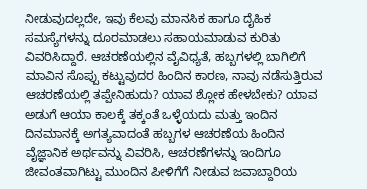ನೀಡುವುದಲ್ಲದೇ, ಇವು ಕೆಲವು ಮಾನಸಿಕ ಹಾಗೂ ದೈಹಿಕ ಸಮಸ್ಯೆಗಳನ್ನು ದೂರಮಾಡಲು ಸಹಾಯಮಾಡುವ ಕುರಿತು ವಿವರಿಸಿದ್ದಾರೆ. ಆಚರಣೆಯಲ್ಲಿನ ವೈವಿಧ್ಯತೆ, ಹಬ್ಬಗಳಲ್ಲಿ ಬಾಗಿಲಿಗೆ ಮಾವಿನ ಸೊಪ್ಪು ಕಟ್ಟುವುದರ ಹಿಂದಿನ ಕಾರಣ, ನಾವು ನಡೆಸುತ್ತಿರುವ ಆಚರಣೆಯಲ್ಲಿ ತಪ್ಪೇನಿಹುದು? ಯಾವ ಶ್ಲೋಕ ಹೇಳಬೇಕು? ಯಾವ ಅಡುಗೆ ಆಯಾ ಕಾಲಕ್ಕೆ ತಕ್ಕಂತೆ ಒಳ್ಳೆಯದು ಮತ್ತು ಇಂದಿನ ದಿನಮಾನಕ್ಕೆ ಅಗತ್ಯವಾದಂತೆ ಹಬ್ಬಗಳ ಆಚರಣೆಯ ಹಿಂದಿನ ವೈಜ್ಞಾನಿಕ ಅರ್ಥವನ್ನು ವಿವರಿಸಿ, ಆಚರಣೆಗಳನ್ನು ಇಂದಿಗೂ ಜೀವಂತವಾಗಿಟ್ಟು ಮುಂದಿನ ಪೀಳಿಗೆಗೆ ನೀಡುವ ಜವಾಬ್ದಾರಿಯ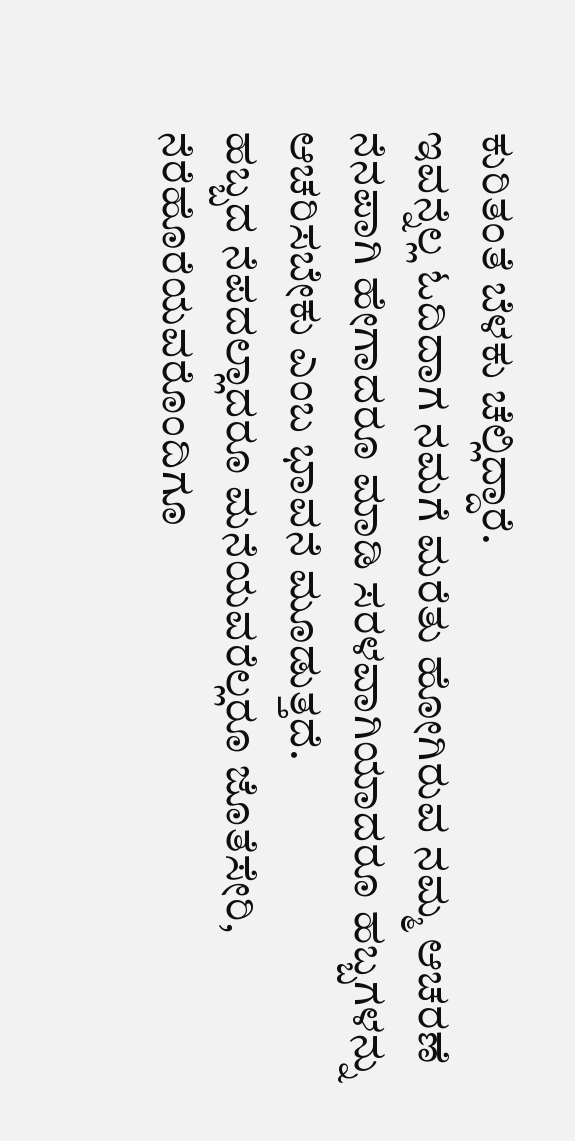ಕುರಿತಂತೆ ಬೆಳಕು ಚೆಲ್ಲಿದ್ದಾರೆ.
ಇವನ್ನೆಲ್ಲ ಓದಿದಾಗ ನಮಗೆ ಮರೆತು ಹೋಗಿರುವ ನಮ್ಮ ಆಚರಣೆ ನೆನಪಾಗಿ ಹೇಗಾದರೂ ಮಾಡಿ ಸರಳವಾಗಿಯಾದರೂ ಹಬ್ಬಗಳನ್ನು ಆಚರಿಸಬೇಕು ಎಂಬ ಭಾವನೆ ಮೂಡುತ್ತದೆ.
ಹಬ್ಬದ ನೆಪದಲ್ಲಾದರೂ ಮನೆಯವರೆಲ್ಲರೂ ಜೊತೆಸೇರಿ, ನೆರೆಹೊರೆಯವರೊಂದಿಗೂ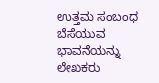ಉತ್ತಮ ಸಂಬಂಧ ಬೆಸೆಯುವ ಭಾವನೆಯನ್ನು ಲೇಖಕರು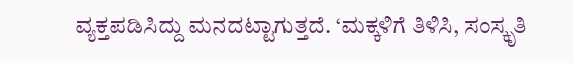ವ್ಯಕ್ತಪಡಿಸಿದ್ದು ಮನದಟ್ಟಾಗುತ್ತದೆ. ‘ಮಕ್ಕಳಿಗೆ ತಿಳಿಸಿ, ಸಂಸ್ಕೃತಿ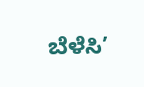ಬೆಳೆಸಿ’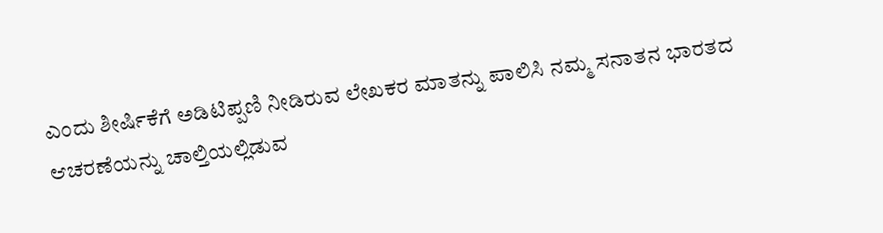ಎಂದು ಶೀರ್ಷಿಕೆಗೆ ಅಡಿಟಿಪ್ಪಣಿ ನೀಡಿರುವ ಲೇಖಕರ ಮಾತನ್ನು ಪಾಲಿಸಿ ನಮ್ಮ ಸನಾತನ ಭಾರತದ ಆಚರಣೆಯನ್ನು ಚಾಲ್ತಿಯಲ್ಲಿಡುವ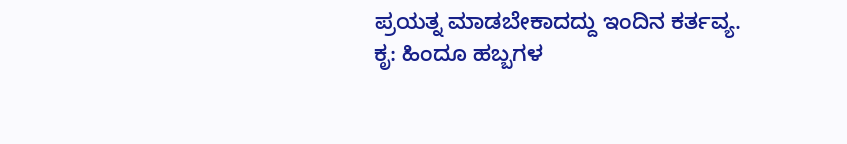ಪ್ರಯತ್ನ ಮಾಡಬೇಕಾದದ್ದು ಇಂದಿನ ಕರ್ತವ್ಯ.
ಕೃ: ಹಿಂದೂ ಹಬ್ಬಗಳ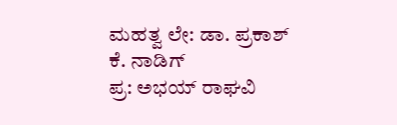ಮಹತ್ವ ಲೇ: ಡಾ. ಪ್ರಕಾಶ್ ಕೆ. ನಾಡಿಗ್
ಪ್ರ: ಅಭಯ್ ರಾಘವಿ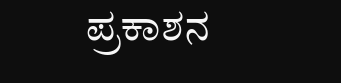ಪ್ರಕಾಶನ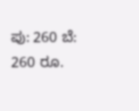ಪು: 260 ಬೆ: 260 ರೂ.